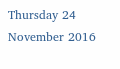Thursday 24 November 2016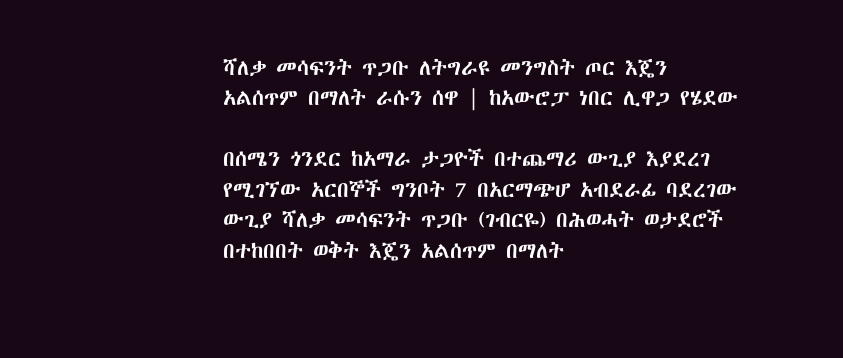ሻለቃ መሳፍንት ጥጋቡ ለትግራዩ መንግስት ጦር እጄን አልሰጥም በማለት ራሱን ሰዋ | ከአውሮፓ ነበር ሊዋጋ የሄደው

በሰሜን ጎንደር ከአማራ ታጋዮች በተጨማሪ ውጊያ እያደረገ የሚገኘው አርበኞች ግንቦት 7 በአርማጭሆ አብደራፊ ባደረገው ውጊያ ሻለቃ መሳፍንት ጥጋቡ (ገብርዬ) በሕወሓት ወታደሮች በተከበበት ወቅት እጄን አልሰጥም በማለት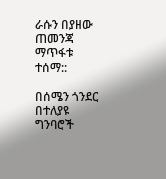ራሱን በያዘው ጠመንጃ ማጥፋቱ ተሰማ::

በሰሜን ጎንደር በተለያዩ ግንባሮች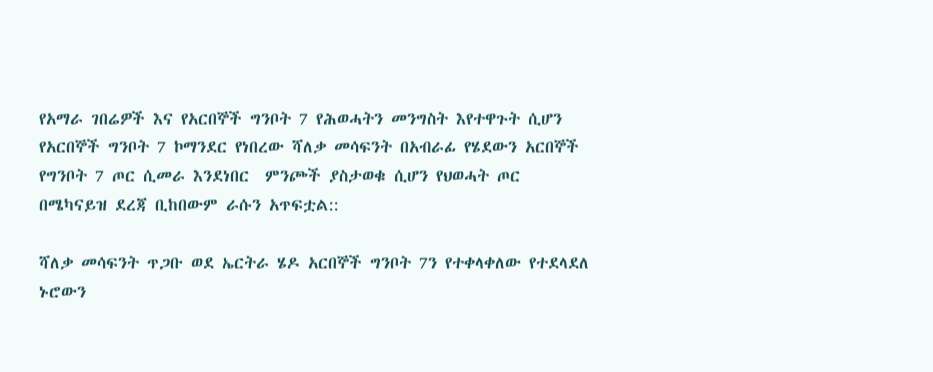የአማራ ገበሬዎች እና የአርበኞች ግንቦት 7 የሕወሓትን መንግስት እየተዋጉት ሲሆን የአርበኞች ግንቦት 7 ኮማንደር የነበረው ሻለቃ መሳፍንት በአብራፊ የሄደውን አርበኞች የግንቦት 7 ጦር ሲመራ እንደነበር  ምንጮች ያስታወቁ ሲሆን የህወሓት ጦር በሜካናይዝ ደረጃ ቢከበውም ራሱን አጥፍቷል::

ሻለቃ መሳፍንት ጥጋቡ ወደ ኤርትራ ሄዶ አርበኞች ግንቦት 7ን የተቀላቀለው የተደላደለ ኑሮውን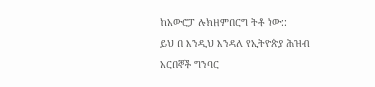ከአውሮፓ ሉክዘምበርግ ትቶ ነው::
ይህ በ እንዲህ እንዳለ የኢትዮጵያ ሕዝብ አርበኞች ግንባር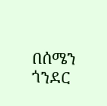በሰሜን ጎንደር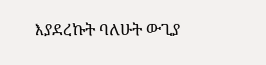እያደረኩት ባለሁት ውጊያ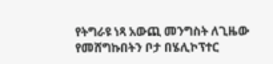የትግራዩ ነጻ አውጪ መንግስት ለጊዜው የመሸግኩበትን ቦታ በሄሊኮፕተር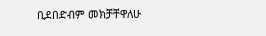ቢደበድብም መክቻቸዋለሁ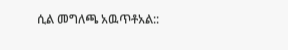ሲል መግለጫ አዉጥቶአል::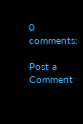0 comments:

Post a Comment